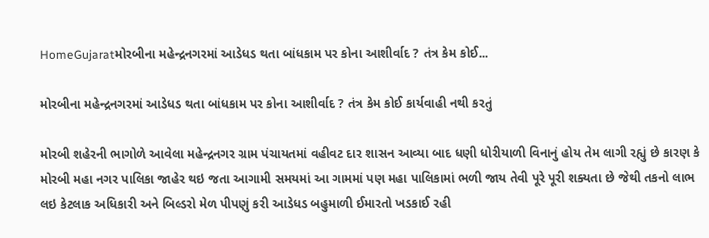HomeGujaratમોરબીના મહેન્દ્રનગરમાં આડેધડ થતા બાંધકામ પર કોના આશીર્વાદ ? તંત્ર કેમ કોઈ...

મોરબીના મહેન્દ્રનગરમાં આડેધડ થતા બાંધકામ પર કોના આશીર્વાદ ? તંત્ર કેમ કોઈ કાર્યવાહી નથી કરતું

મોરબી શહેરની ભાગોળે આવેલા મહેન્દ્રનગર ગ્રામ પંચાયતમાં વહીવટ દાર શાસન આવ્યા બાદ ધણી ધોરીયાળી વિનાનું હોય તેમ લાગી રહ્યું છે કારણ કે મોરબી મહા નગર પાલિકા જાહેર થઇ જતા આગામી સમયમાં આ ગામમાં પણ મહા પાલિકામાં ભળી જાય તેવી પૂરે પૂરી શક્યતા છે જેથી તકનો લાભ લઇ કેટલાક અધિકારી અને બિલ્ડરો મેળ પીપણું કરી આડેધડ બહુમાળી ઈમારતો ખડકાઈ રહી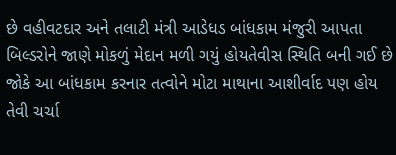છે વહીવટદાર અને તલાટી મંત્રી આડેધડ બાંધકામ મંજુરી આપતા બિલ્ડરોને જાણે મોકળું મેદાન મળી ગયું હોયતેવીસ સ્થિતિ બની ગઈ છે જોકે આ બાંધકામ કરનાર તત્વોને મોટા માથાના આશીર્વાદ પણ હોય તેવી ચર્ચા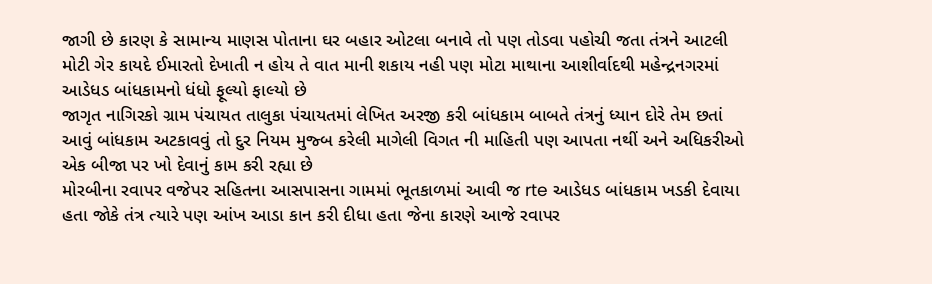જાગી છે કારણ કે સામાન્ય માણસ પોતાના ઘર બહાર ઓટલા બનાવે તો પણ તોડવા પહોચી જતા તંત્રને આટલી મોટી ગેર કાયદે ઈમારતો દેખાતી ન હોય તે વાત માની શકાય નહી પણ મોટા માથાના આશીર્વાદથી મહેન્દ્રનગરમાં આડેધડ બાંધકામનો ધંધો ફૂલ્યો ફાલ્યો છે
જાગૃત નાગિરકો ગ્રામ પંચાયત તાલુકા પંચાયતમાં લેખિત અરજી કરી બાંધકામ બાબતે તંત્રનું ધ્યાન દોરે તેમ છતાં આવું બાંધકામ અટકાવવું તો દુર નિયમ મુજ્બ કરેલી માગેલી વિગત ની માહિતી પણ આપતા નથીં અને અધિકરીઓ એક બીજા પર ખો દેવાનું કામ કરી રહ્યા છે
મોરબીના રવાપર વજેપર સહિતના આસપાસના ગામમાં ભૂતકાળમાં આવી જ rte આડેધડ બાંધકામ ખડકી દેવાયા હતા જોકે તંત્ર ત્યારે પણ આંખ આડા કાન કરી દીધા હતા જેના કારણે આજે રવાપર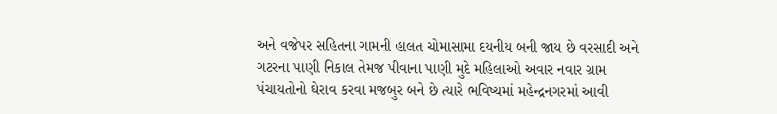અને વજેપર સહિતના ગામની હાલત ચોમાસામા દયનીય બની જાય છે વરસાદી અને ગટરના પાણી નિકાલ તેમજ પીવાના પાણી મુદે મહિલાઓ અવાર નવાર ગ્રામ પંચાયતોનો ઘેરાવ કરવા મજબુર બને છે ત્યારે ભવિષ્યમાં મહેન્દ્રનગરમાં આવી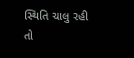સ્થિતિ ચાલુ રહી તો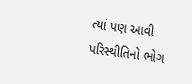ત્યાં પણ આવી પરિસ્થીતિનો ભોગ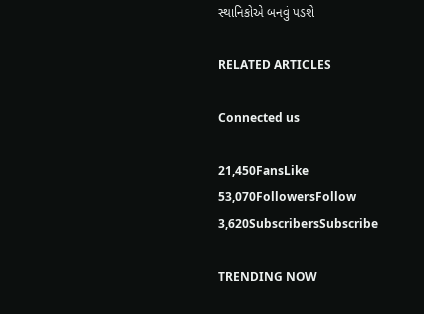સ્થાનિકોએ બનવું પડશે

RELATED ARTICLES

Connected us

21,450FansLike
53,070FollowersFollow
3,620SubscribersSubscribe

TRENDING NOW